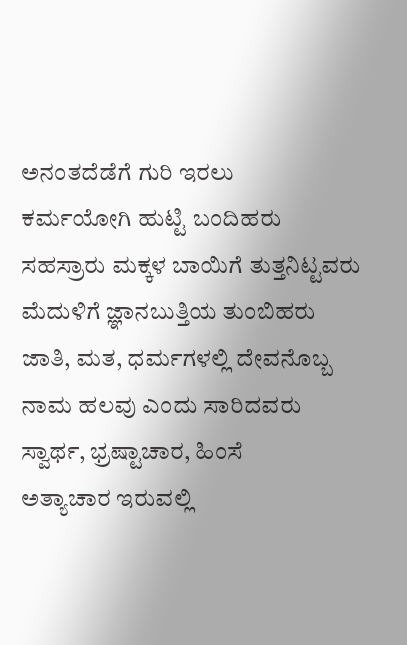ಅನಂತದೆಡೆಗೆ ಗುರಿ ಇರಲು
ಕರ್ಮಯೋಗಿ ಹುಟ್ಟಿ ಬಂದಿಹರು
ಸಹಸ್ರಾರು ಮಕ್ಕಳ ಬಾಯಿಗೆ ತುತ್ತನಿಟ್ಟವರು ಮೆದುಳಿಗೆ ಜ್ಞಾನಬುತ್ತಿಯ ತುಂಬಿಹರು
ಜಾತಿ, ಮತ, ಧರ್ಮಗಳಲ್ಲಿ ದೇವನೊಬ್ಬ
ನಾಮ ಹಲವು ಎಂದು ಸಾರಿದವರು
ಸ್ವಾರ್ಥ, ಭ್ರಷ್ಟಾಚಾರ, ಹಿಂಸೆ
ಅತ್ಯಾಚಾರ ಇರುವಲ್ಲಿ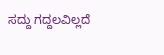ಸದ್ದು ಗದ್ದಲವಿಲ್ಲದೆ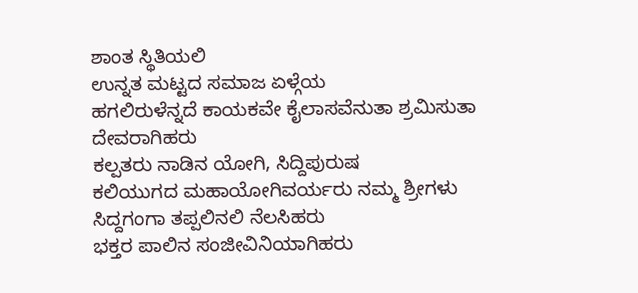ಶಾಂತ ಸ್ಥಿತಿಯಲಿ
ಉನ್ನತ ಮಟ್ಟದ ಸಮಾಜ ಏಳ್ಗೆಯ
ಹಗಲಿರುಳೆನ್ನದೆ ಕಾಯಕವೇ ಕೈಲಾಸವೆನುತಾ ಶ್ರಮಿಸುತಾ ದೇವರಾಗಿಹರು
ಕಲ್ಪತರು ನಾಡಿನ ಯೋಗಿ, ಸಿದ್ದಿಪುರುಷ
ಕಲಿಯುಗದ ಮಹಾಯೋಗಿವರ್ಯರು ನಮ್ಮ ಶ್ರೀಗಳು ಸಿದ್ದಗಂಗಾ ತಪ್ಪಲಿನಲಿ ನೆಲಸಿಹರು
ಭಕ್ತರ ಪಾಲಿನ ಸಂಜೀವಿನಿಯಾಗಿಹರು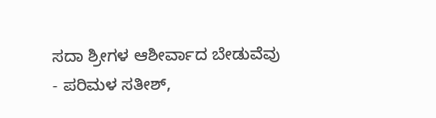ಸದಾ ಶ್ರೀಗಳ ಆಶೀರ್ವಾದ ಬೇಡುವೆವು
- ಪರಿಮಳ ಸತೀಶ್,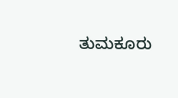ತುಮಕೂರು